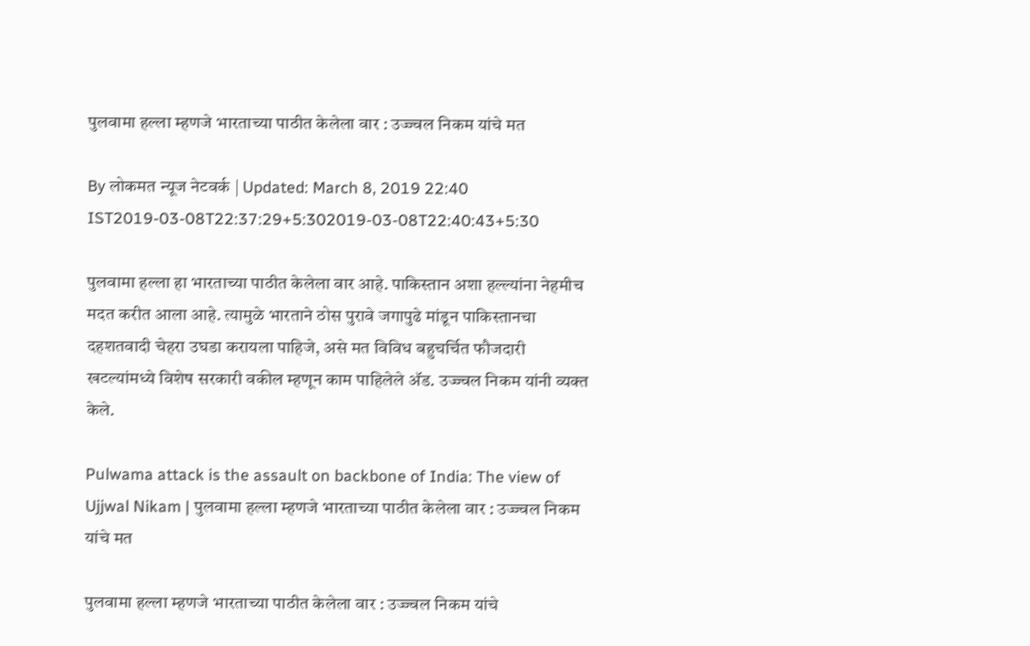पुलवामा हल्ला म्हणजे भारताच्या पाठीत केलेला वार : उज्ज्वल निकम यांचे मत

By लोकमत न्यूज नेटवर्क | Updated: March 8, 2019 22:40 IST2019-03-08T22:37:29+5:302019-03-08T22:40:43+5:30

पुलवामा हल्ला हा भारताच्या पाठीत केलेला वार आहे. पाकिस्तान अशा हल्ल्यांना नेहमीच मदत करीत आला आहे. त्यामुळे भारताने ठोस पुरावे जगापुढे मांडून पाकिस्तानचा दहशतवादी चेहरा उघडा करायला पाहिजे, असे मत विविध बहुचर्चित फौजदारी खटल्यांमध्ये विशेष सरकारी वकील म्हणून काम पाहिलेले अ‍ॅड. उज्ज्वल निकम यांनी व्यक्त केले.

Pulwama attack is the assault on backbone of India: The view of Ujjwal Nikam | पुलवामा हल्ला म्हणजे भारताच्या पाठीत केलेला वार : उज्ज्वल निकम यांचे मत

पुलवामा हल्ला म्हणजे भारताच्या पाठीत केलेला वार : उज्ज्वल निकम यांचे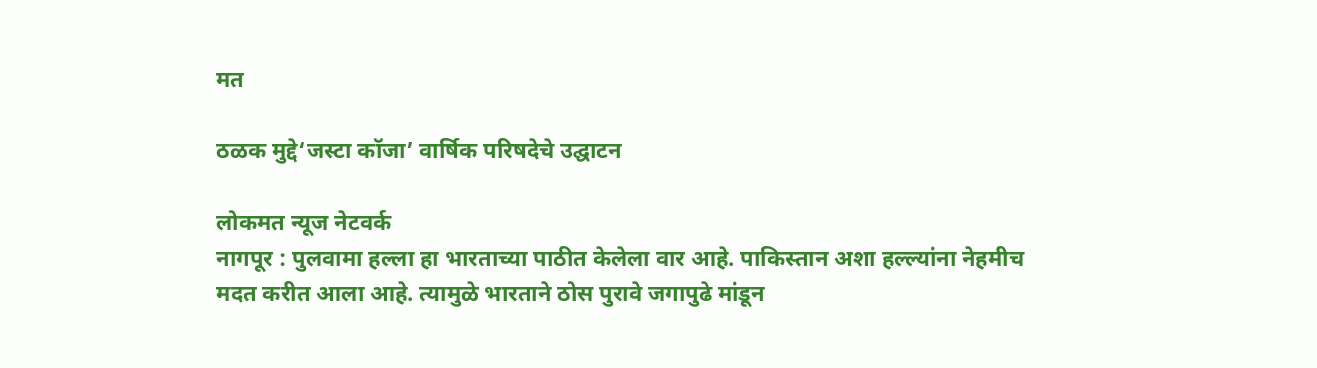मत

ठळक मुद्दे‘जस्टा कॉजा’ वार्षिक परिषदेचे उद्घाटन

लोकमत न्यूज नेटवर्क
नागपूर : पुलवामा हल्ला हा भारताच्या पाठीत केलेला वार आहे. पाकिस्तान अशा हल्ल्यांना नेहमीच मदत करीत आला आहे. त्यामुळे भारताने ठोस पुरावे जगापुढे मांडून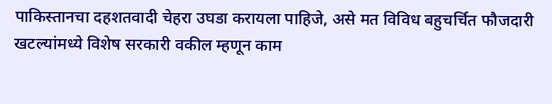पाकिस्तानचा दहशतवादी चेहरा उघडा करायला पाहिजे, असे मत विविध बहुचर्चित फौजदारी खटल्यांमध्ये विशेष सरकारी वकील म्हणून काम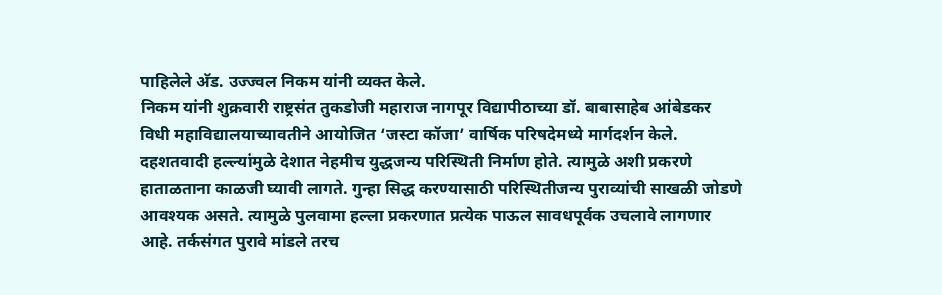पाहिलेले अ‍ॅड. उज्ज्वल निकम यांनी व्यक्त केले.
निकम यांनी शुक्रवारी राष्ट्रसंत तुकडोजी महाराज नागपूर विद्यापीठाच्या डॉ. बाबासाहेब आंबेडकर विधी महाविद्यालयाच्यावतीने आयोजित ‘जस्टा कॉजा’ वार्षिक परिषदेमध्ये मार्गदर्शन केले. दहशतवादी हल्ल्यांमुळे देशात नेहमीच युद्धजन्य परिस्थिती निर्माण होते. त्यामुळे अशी प्रकरणे हाताळताना काळजी घ्यावी लागते. गुन्हा सिद्ध करण्यासाठी परिस्थितीजन्य पुराव्यांची साखळी जोडणे आवश्यक असते. त्यामुळे पुलवामा हल्ला प्रकरणात प्रत्येक पाऊल सावधपूर्वक उचलावे लागणार आहे. तर्कसंगत पुरावे मांडले तरच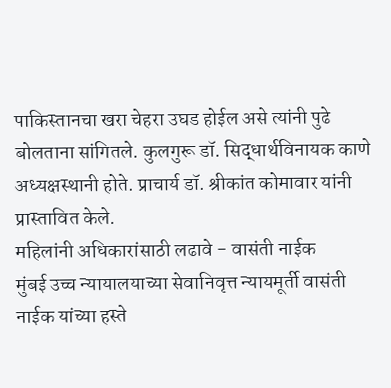पाकिस्तानचा खरा चेहरा उघड होईल असे त्यांनी पुढे बोलताना सांगितले. कुलगुरू डॉ. सिद्धार्थविनायक काणे अध्यक्षस्थानी होते. प्राचार्य डॉ. श्रीकांत कोमावार यांनी प्रास्तावित केले.
महिलांनी अधिकारांसाठी लढावे - वासंती नाईक
मुंबई उच्च न्यायालयाच्या सेवानिवृत्त न्यायमूर्ती वासंती नाईक यांच्या हस्ते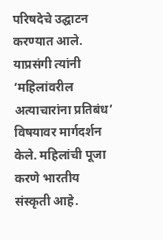परिषदेचे उद्घाटन करण्यात आले. याप्रसंगी त्यांनी ‘महिलांवरील अत्याचारांना प्रतिबंध’ विषयावर मार्गदर्शन केले. महिलांची पूजा करणे भारतीय संस्कृती आहे.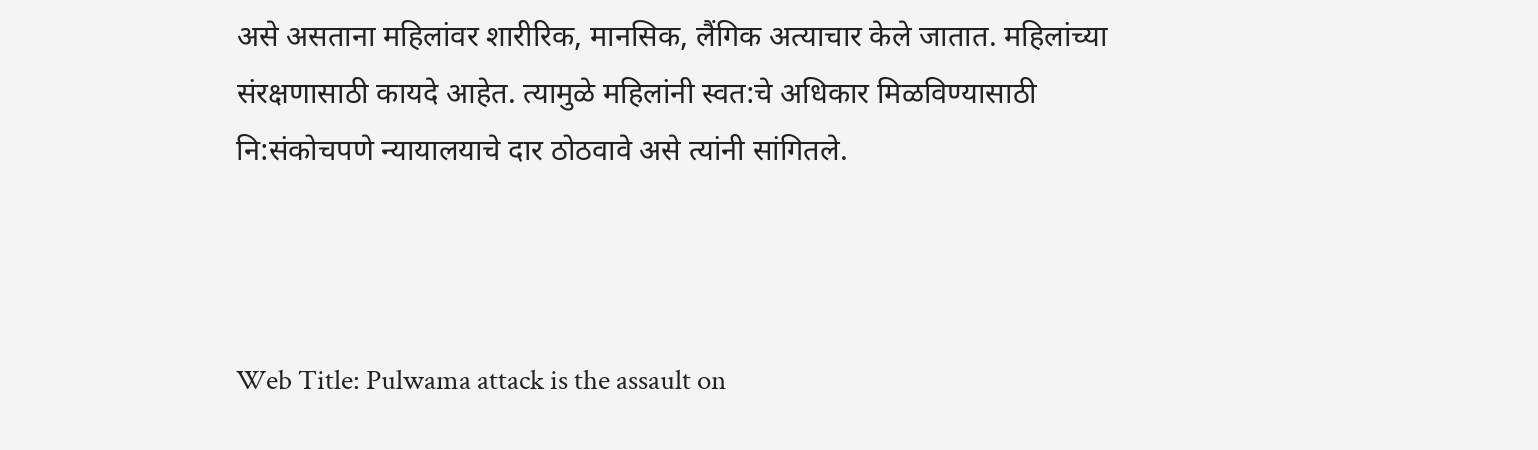असे असताना महिलांवर शारीरिक, मानसिक, लैंगिक अत्याचार केले जातात. महिलांच्या संरक्षणासाठी कायदे आहेत. त्यामुळे महिलांनी स्वत:चे अधिकार मिळविण्यासाठी नि:संकोचपणे न्यायालयाचे दार ठोठवावे असे त्यांनी सांगितले.



Web Title: Pulwama attack is the assault on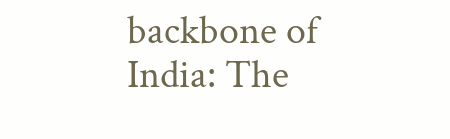backbone of India: The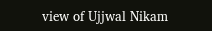view of Ujjwal Nikam